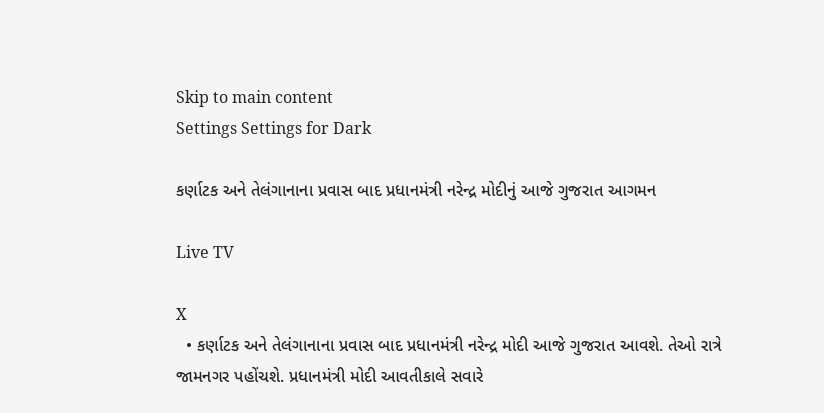Skip to main content
Settings Settings for Dark

કર્ણાટક અને તેલંગાનાના પ્રવાસ બાદ પ્રધાનમંત્રી નરેન્દ્ર મોદીનું આજે ગુજરાત આગમન

Live TV

X
  • કર્ણાટક અને તેલંગાનાના પ્રવાસ બાદ પ્રધાનમંત્રી નરેન્દ્ર મોદી આજે ગુજરાત આવશે. તેઓ રાત્રે જામનગર પહોંચશે. પ્રધાનમંત્રી મોદી આવતીકાલે સવારે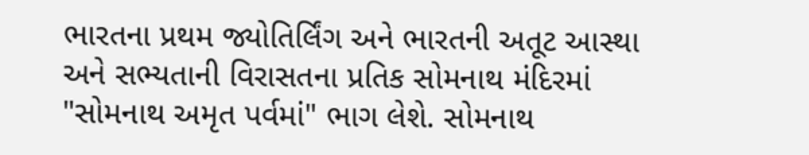ભારતના પ્રથમ જ્યોતિર્લિંગ અને ભારતની અતૂટ આસ્થા અને સભ્યતાની વિરાસતના પ્રતિક સોમનાથ મંદિરમાં "સોમનાથ અમૃત પર્વમાં" ભાગ લેશે. સોમનાથ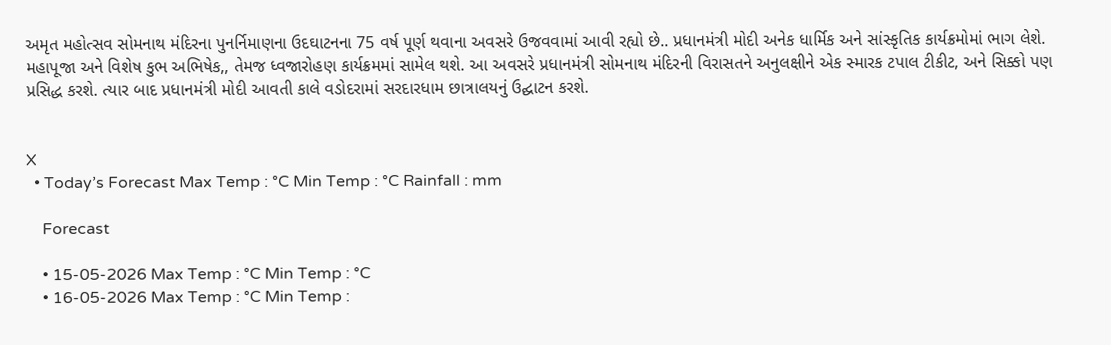અમૃત મહોત્સવ સોમનાથ મંદિરના પુનર્નિમાણના ઉદઘાટનના 75 વર્ષ પૂર્ણ થવાના અવસરે ઉજવવામાં આવી રહ્યો છે.. પ્રધાનમંત્રી મોદી અનેક ધાર્મિક અને સાંસ્કૃતિક કાર્યક્રમોમાં ભાગ લેશે. મહાપૂજા અને વિશેષ કુભ અભિષેક,, તેમજ ધ્વજારોહણ કાર્યક્રમમાં સામેલ થશે. આ અવસરે પ્રધાનમંત્રી સોમનાથ મંદિરની વિરાસતને અનુલક્ષીને એક સ્મારક ટપાલ ટીકીટ, અને સિક્કો પણ પ્રસિદ્ધ કરશે. ત્યાર બાદ પ્રધાનમંત્રી મોદી આવતી કાલે વડોદરામાં સરદારધામ છાત્રાલયનું ઉદ્ઘાટન કરશે.


X
  • Today’s Forecast Max Temp : °C Min Temp : °C Rainfall : mm

    Forecast

    • 15-05-2026 Max Temp : °C Min Temp : °C
    • 16-05-2026 Max Temp : °C Min Temp :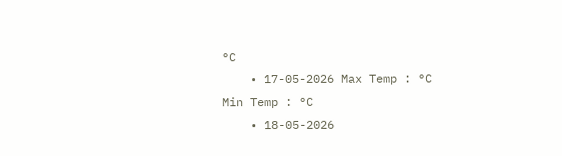°C
    • 17-05-2026 Max Temp : °C Min Temp : °C
    • 18-05-2026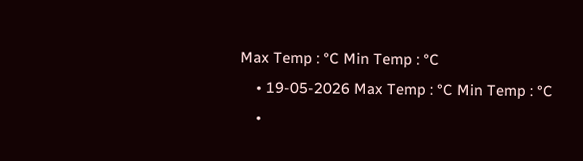Max Temp : °C Min Temp : °C
    • 19-05-2026 Max Temp : °C Min Temp : °C
    •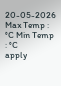20-05-2026 Max Temp : °C Min Temp : °C
apply